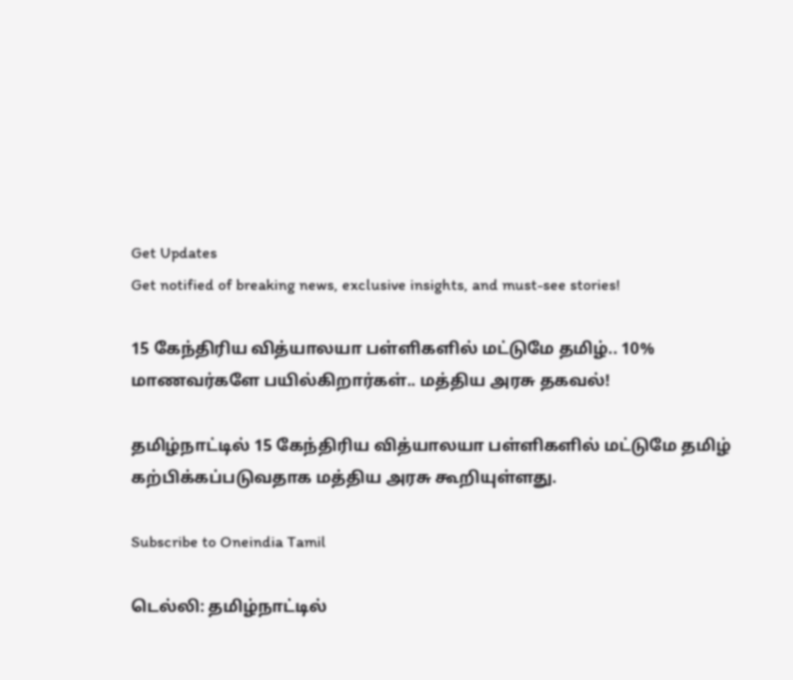Get Updates
Get notified of breaking news, exclusive insights, and must-see stories!

15 கேந்திரிய வித்யாலயா பள்ளிகளில் மட்டுமே தமிழ்.. 10% மாணவர்களே பயில்கிறார்கள்.. மத்திய அரசு தகவல்!

தமிழ்நாட்டில் 15 கேந்திரிய வித்யாலயா பள்ளிகளில் மட்டுமே தமிழ் கற்பிக்கப்படுவதாக மத்திய அரசு கூறியுள்ளது.

Subscribe to Oneindia Tamil

டெல்லி: தமிழ்நாட்டில்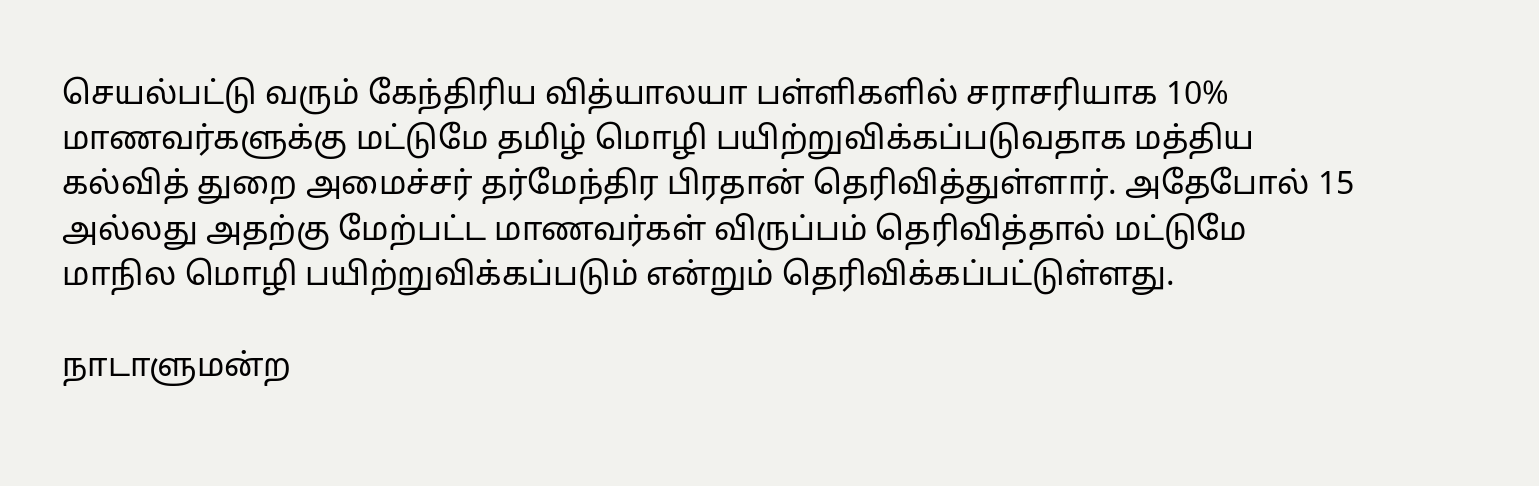செயல்பட்டு வரும் கேந்திரிய வித்யாலயா பள்ளிகளில் சராசரியாக 10% மாணவர்களுக்கு மட்டுமே தமிழ் மொழி பயிற்றுவிக்கப்படுவதாக மத்திய கல்வித் துறை அமைச்சர் தர்மேந்திர பிரதான் தெரிவித்துள்ளார். அதேபோல் 15 அல்லது அதற்கு மேற்பட்ட மாணவர்கள் விருப்பம் தெரிவித்தால் மட்டுமே மாநில மொழி பயிற்றுவிக்கப்படும் என்றும் தெரிவிக்கப்பட்டுள்ளது.

நாடாளுமன்ற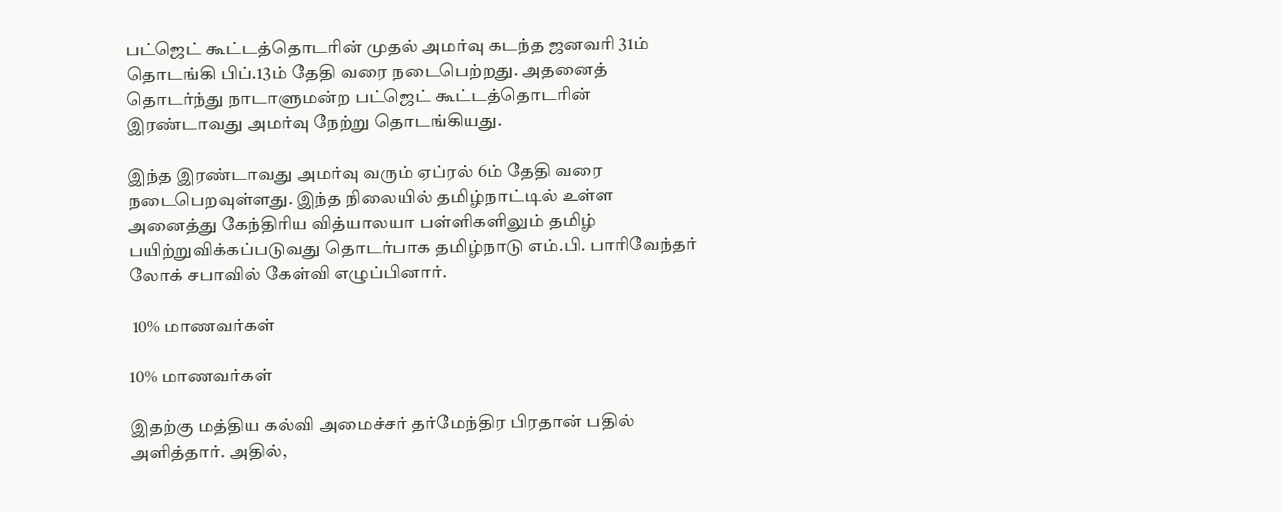பட்ஜெட் கூட்டத்தொடரின் முதல் அமர்வு கடந்த ஜனவரி 31ம் தொடங்கி பிப்.13ம் தேதி வரை நடைபெற்றது. அதனைத் தொடர்ந்து நாடாளுமன்ற பட்ஜெட் கூட்டத்தொடரின் இரண்டாவது அமர்வு நேற்று தொடங்கியது.

இந்த இரண்டாவது அமர்வு வரும் ஏப்ரல் 6ம் தேதி வரை நடைபெறவுள்ளது. இந்த நிலையில் தமிழ்நாட்டில் உள்ள அனைத்து கேந்திரிய வித்யாலயா பள்ளிகளிலும் தமிழ் பயிற்றுவிக்கப்படுவது தொடர்பாக தமிழ்நாடு எம்.பி. பாரிவேந்தர் லோக் சபாவில் கேள்வி எழுப்பினார்.

 10% மாணவர்கள்

10% மாணவர்கள்

இதற்கு மத்திய கல்வி அமைச்சர் தர்மேந்திர பிரதான் பதில் அளித்தார். அதில்,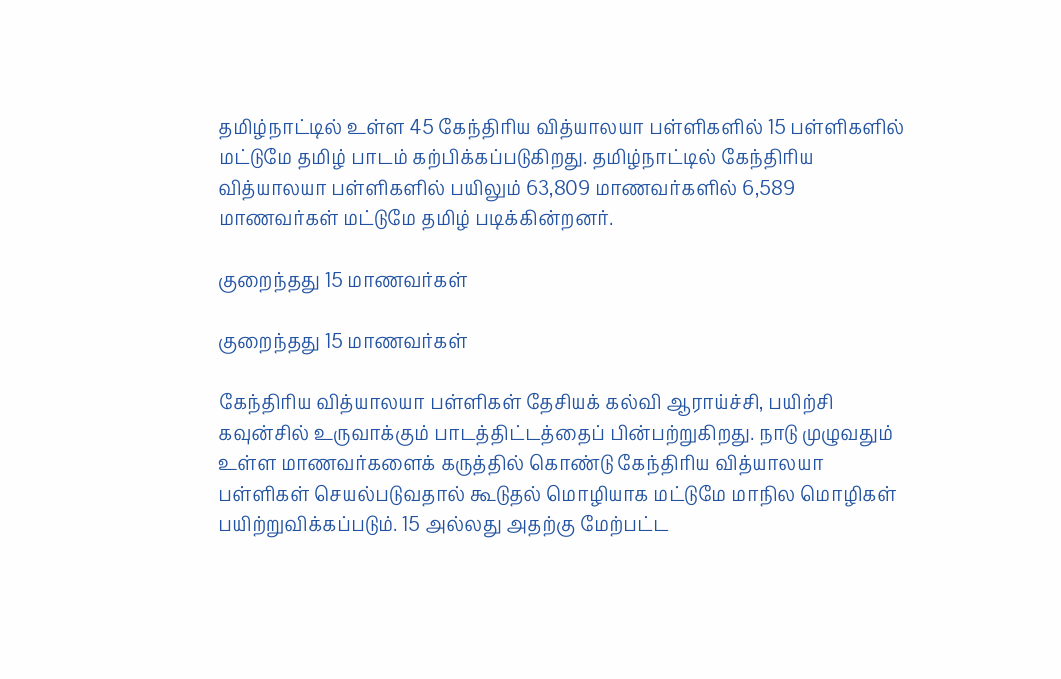தமிழ்நாட்டில் உள்ள 45 கேந்திரிய வித்யாலயா பள்ளிகளில் 15 பள்ளிகளில் மட்டுமே தமிழ் பாடம் கற்பிக்கப்படுகிறது. தமிழ்நாட்டில் கேந்திரிய வித்யாலயா பள்ளிகளில் பயிலும் 63,809 மாணவர்களில் 6,589 மாணவர்கள் மட்டுமே தமிழ் படிக்கின்றனர்.

குறைந்தது 15 மாணவர்கள்

குறைந்தது 15 மாணவர்கள்

கேந்திரிய வித்யாலயா பள்ளிகள் தேசியக் கல்வி ஆராய்ச்சி, பயிற்சி கவுன்சில் உருவாக்கும் பாடத்திட்டத்தைப் பின்பற்றுகிறது. நாடு முழுவதும் உள்ள மாணவர்களைக் கருத்தில் கொண்டு கேந்திரிய வித்யாலயா பள்ளிகள் செயல்படுவதால் கூடுதல் மொழியாக மட்டுமே மாநில மொழிகள் பயிற்றுவிக்கப்படும். 15 அல்லது அதற்கு மேற்பட்ட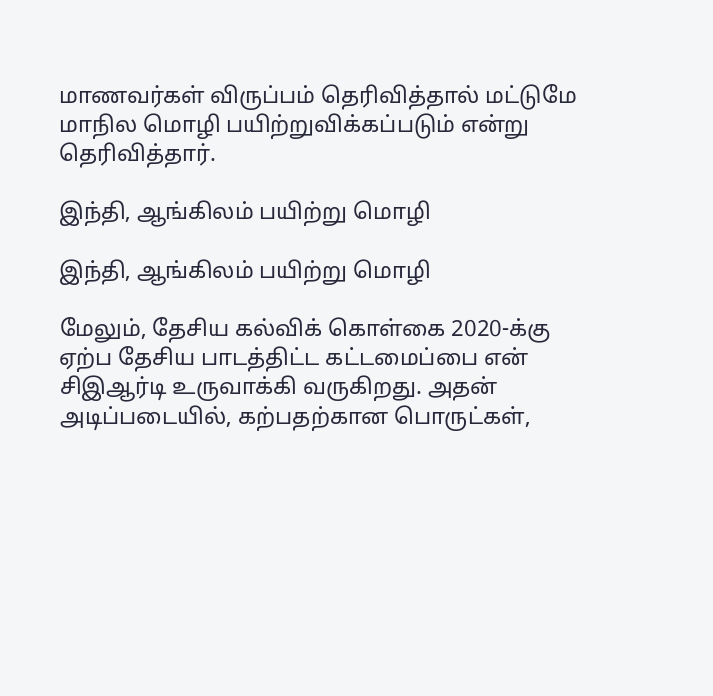மாணவர்கள் விருப்பம் தெரிவித்தால் மட்டுமே மாநில மொழி பயிற்றுவிக்கப்படும் என்று தெரிவித்தார்.

இந்தி, ஆங்கிலம் பயிற்று மொழி

இந்தி, ஆங்கிலம் பயிற்று மொழி

மேலும், தேசிய கல்விக் கொள்கை 2020-க்கு ஏற்ப தேசிய பாடத்திட்ட கட்டமைப்பை என் சிஇஆர்டி உருவாக்கி வருகிறது. அதன் அடிப்படையில், கற்பதற்கான பொருட்கள்,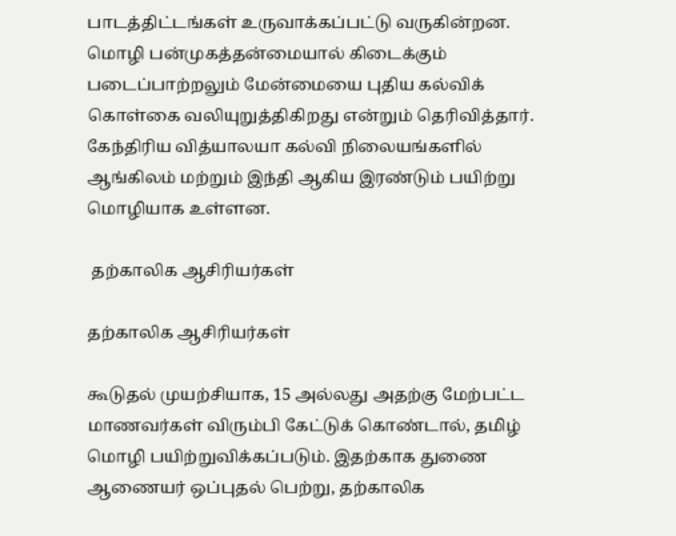பாடத்திட்டங்கள் உருவாக்கப்பட்டு வருகின்றன. மொழி பன்முகத்தன்மையால் கிடைக்கும் படைப்பாற்றலும் மேன்மையை புதிய கல்விக் கொள்கை வலியுறுத்திகிறது என்றும் தெரிவித்தார். கேந்திரிய வித்யாலயா கல்வி நிலையங்களில் ஆங்கிலம் மற்றும் இந்தி ஆகிய இரண்டும் பயிற்று மொழியாக உள்ளன.

 தற்காலிக ஆசிரியர்கள்

தற்காலிக ஆசிரியர்கள்

கூடுதல் முயற்சியாக, 15 அல்லது அதற்கு மேற்பட்ட மாணவர்கள் விரும்பி கேட்டுக் கொண்டால், தமிழ் மொழி பயிற்றுவிக்கப்படும். இதற்காக துணை ஆணையர் ஒப்புதல் பெற்று, தற்காலிக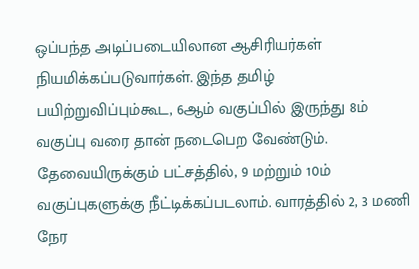ஒப்பந்த அடிப்படையிலான ஆசிரியர்கள் நியமிக்கப்படுவார்கள். இந்த தமிழ் பயிற்றுவிப்பும்கூட, 6ஆம் வகுப்பில் இருந்து 8ம் வகுப்பு வரை தான் நடைபெற வேண்டும். தேவையிருக்கும் பட்சத்தில், 9 மற்றும் 10ம் வகுப்புகளுக்கு நீட்டிக்கப்படலாம். வாரத்தில் 2, 3 மணி நேர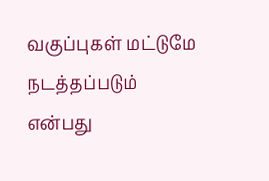வகுப்புகள் மட்டுமே நடத்தப்படும் என்பது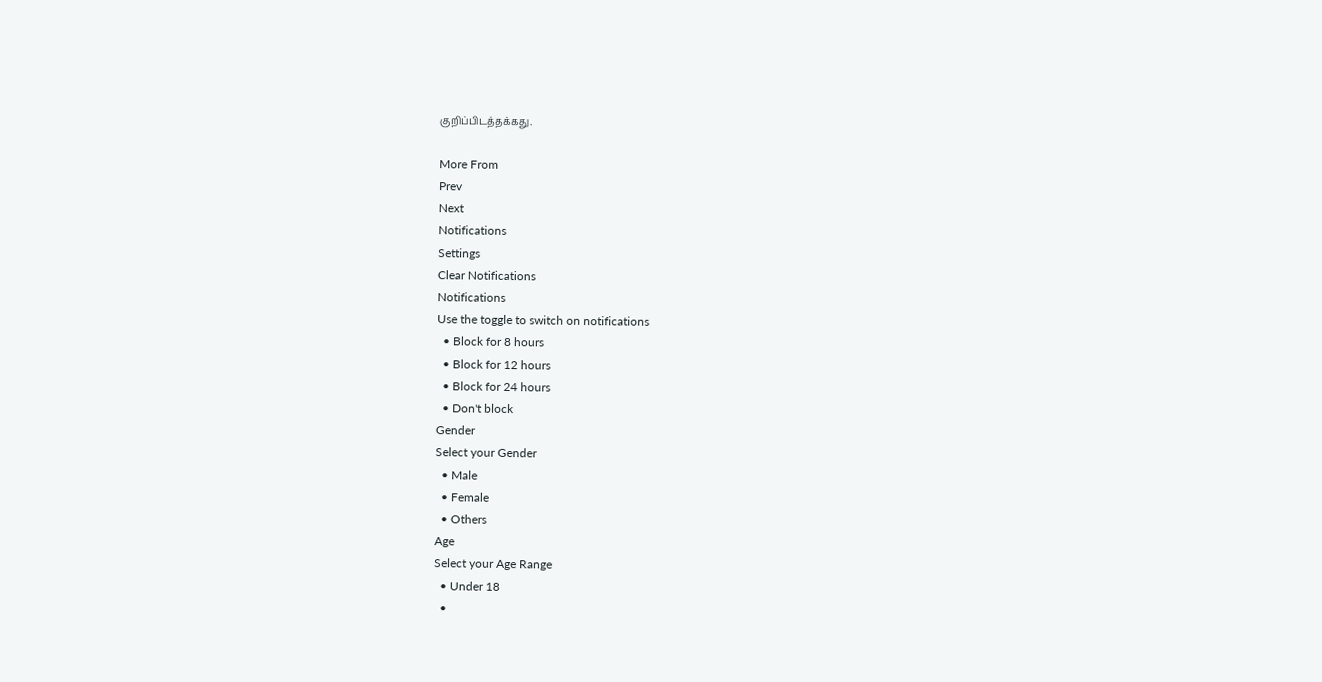குறிப்பிடத்தக்கது.

More From
Prev
Next
Notifications
Settings
Clear Notifications
Notifications
Use the toggle to switch on notifications
  • Block for 8 hours
  • Block for 12 hours
  • Block for 24 hours
  • Don't block
Gender
Select your Gender
  • Male
  • Female
  • Others
Age
Select your Age Range
  • Under 18
  •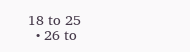18 to 25
  • 26 to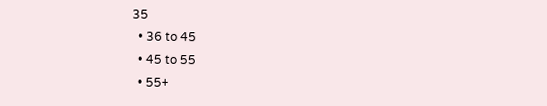35
  • 36 to 45
  • 45 to 55
  • 55+